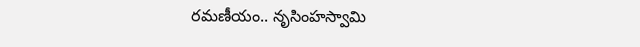రమణీయం.. నృసింహస్వామి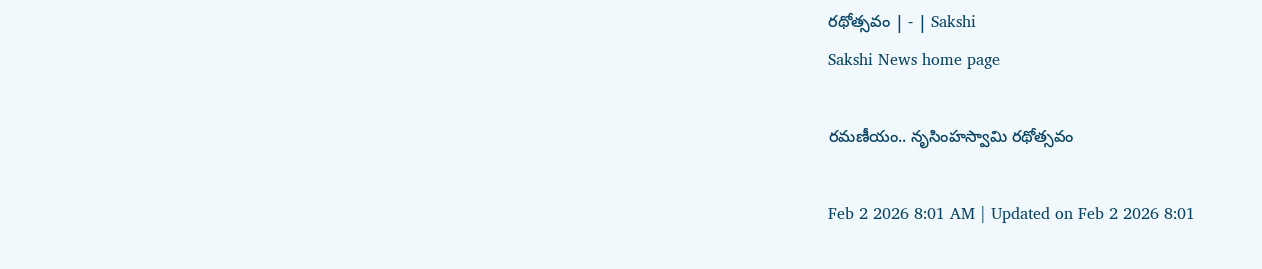రథోత్సవం | - | Sakshi
Sakshi News home page

రమణీయం.. నృసింహస్వామి రథోత్సవం

Feb 2 2026 8:01 AM | Updated on Feb 2 2026 8:01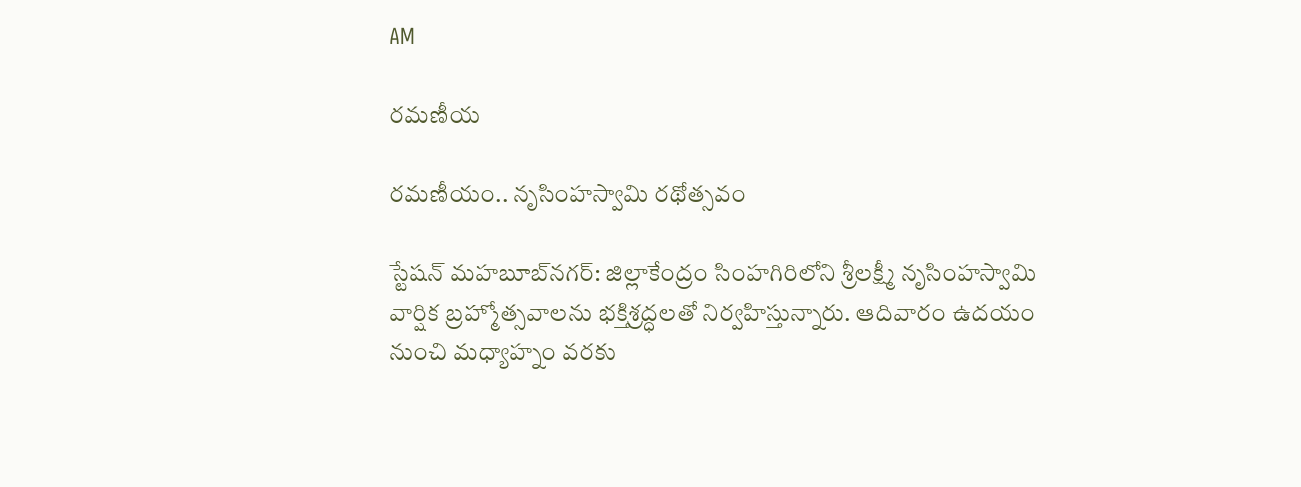AM

రమణీయ

రమణీయం.. నృసింహస్వామి రథోత్సవం

స్టేషన్‌ మహబూబ్‌నగర్‌: జిల్లాకేంద్రం సింహగిరిలోని శ్రీలక్ష్మీ నృసింహస్వామి వార్షిక బ్రహ్మోత్సవాలను భక్తిశ్రద్ధలతో నిర్వహిస్తున్నారు. ఆదివారం ఉదయం నుంచి మధ్యాహ్నం వరకు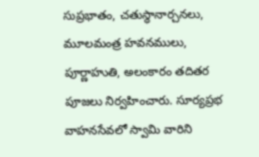సుప్రభాతం, చతుస్థానార్చనలు, మూలమంత్ర హవనములు, పూర్ణాహుతి, అలంకారం తదితర పూజలు నిర్వహించారు. సూర్యప్రభ వాహనసేవలో స్వామి వారిని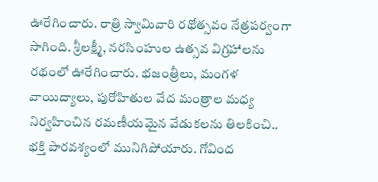ఊరేగించారు. రాత్రి స్వామివారి రథోత్సవం నేత్రపర్వంగా సాగింది. శ్రీలక్ష్మీ, నరసింహుల ఉత్సవ విగ్రహాలను రథంలో ఊరేగించారు. భజంత్రీలు, మంగళ వాయిద్యాలు, పురోహితుల వేద మంత్రాల మధ్య నిర్వహించిన రమణీయమైన వేడుకలను తిలకించి.. భక్తి పారవశ్యంలో మునిగిపోయారు. గోవింద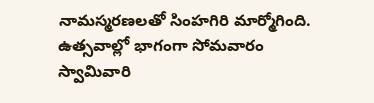నామస్మరణలతో సింహగిరి మార్మోగింది. ఉత్సవాల్లో భాగంగా సోమవారం స్వామివారి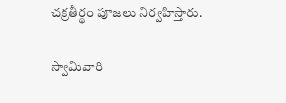చక్రతీర్థం పూజలు నిర్వహిస్తారు.

స్వామివారి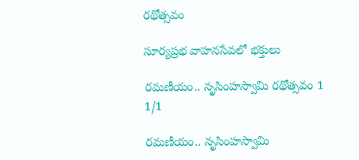రథోత్సవం

సూర్యప్రభ వాహనసేవలో భక్తులు

రమణీయం.. నృసింహస్వామి రథోత్సవం 1
1/1

రమణీయం.. నృసింహస్వామి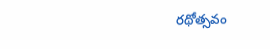రథోత్సవం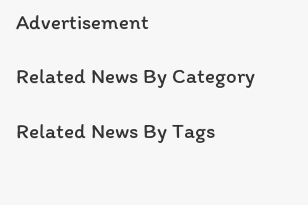Advertisement

Related News By Category

Related News By Tags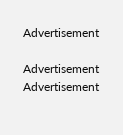Advertisement

Advertisement
Advertisement